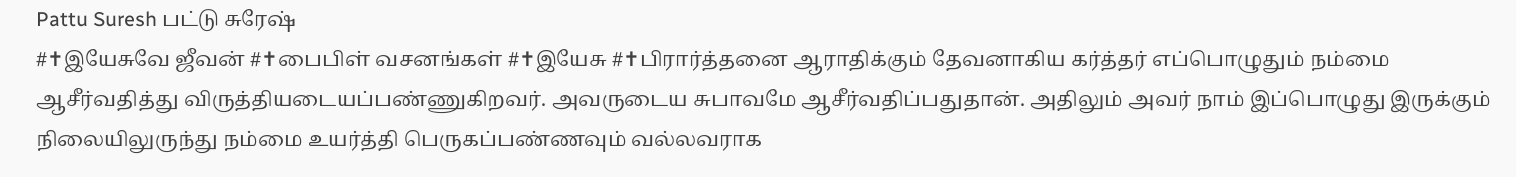Pattu Suresh பட்டு சுரேஷ்
#✝இயேசுவே ஜீவன் #✝பைபிள் வசனங்கள் #✝இயேசு #✝பிரார்த்தனை ஆராதிக்கும் தேவனாகிய கர்த்தர் எப்பொழுதும் நம்மை ஆசீர்வதித்து விருத்தியடையப்பண்ணுகிறவர். அவருடைய சுபாவமே ஆசீர்வதிப்பதுதான். அதிலும் அவர் நாம் இப்பொழுது இருக்கும் நிலையிலுருந்து நம்மை உயர்த்தி பெருகப்பண்ணவும் வல்லவராக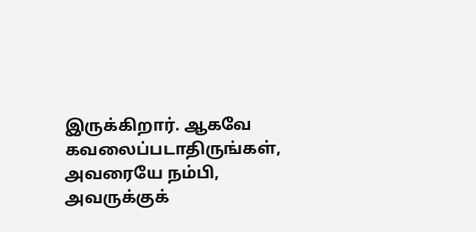இருக்கிறார். ஆகவே கவலைப்படாதிருங்கள், அவரையே நம்பி, அவருக்குக்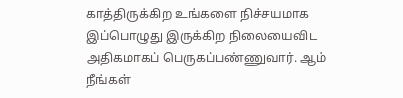காத்திருக்கிற உங்களை நிச்சயமாக இப்பொழுது இருக்கிற நிலையைவிட அதிகமாகப் பெருகப்பண்ணுவார். ஆம் நீங்கள்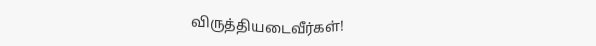விருத்தியடைவீர்கள்!